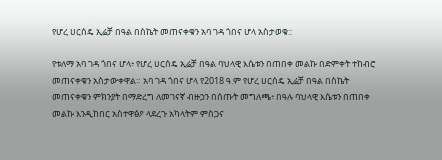የሆረ ሀርሰዴ ኢሬቻ በዓል በስኬት መጠናቀቁን አባ ገዳ ጎበና ሆላ አስታወቁ::

የቱለማ አባ ገዳ ጎበና ሆላ፥ የሆረ ሀርሰዴ ኢሬቻ በዓል ባህላዊ እሴቱን በጠበቀ መልኩ በድምቀት ተከብሮ መጠናቀቁን አስታውቀዋል። አባ ገዳ ጎበና ሆላ የ2018 ዓ.ም የሆረ ሀርሰዴ ኢሬቻ በዓል በስኬት መጠናቀቁን ምክንያት በማድረግ ለመገናኛ ብዙኃን በሰጡት መግለጫ፥ በዓሉ ባህላዊ እሴቱን በጠበቀ መልኩ እንዲከበር አስተዋፅዖ ላደረጉ አካላትም ምስጋና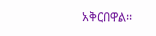አቅርበዋል፡፡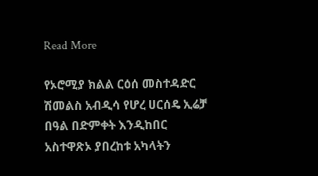Read More

የኦሮሚያ ክልል ርዕሰ መስተዳድር ሽመልስ አብዲሳ የሆረ ሀርሰዴ ኢሬቻ በዓል በድምቀት እንዲከበር አስተዋጽኦ ያበረከቱ አካላትን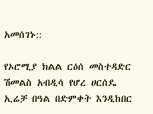አመሰገኑ::

የኦሮሚያ ክልል ርዕሰ መስተዳድር ሽመልስ አብዲሳ የሆረ ሀርሰዴ ኢሬቻ በዓል በድምቀት እንዲከበር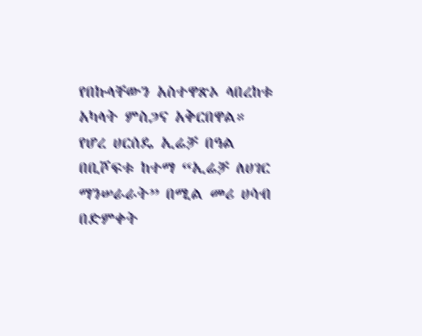የበኩላቸውን አስተዋጽኦ ላበረከቱ አካላት ምስጋና አቅርበዋል። የሆረ ሀርሰዴ ኢሬቻ በዓል በቢሾፍቱ ከተማ “ኢሬቻ ለሀገር ማንሠራራት” በሚል መሪ ሀሳብ በድምቀት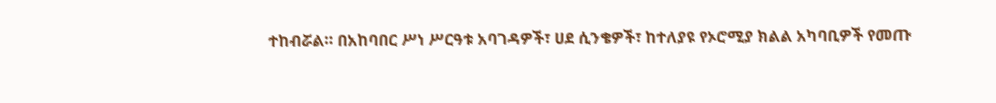ተከብሯል። በአከባበር ሥነ ሥርዓቱ አባገዳዎች፣ ሀደ ሲንቄዎች፣ ከተለያዩ የኦሮሚያ ክልል አካባቢዎች የመጡ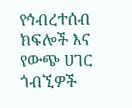የኅብረተሰብ ክፍሎች እና የውጭ ሀገር ጎብኚዎች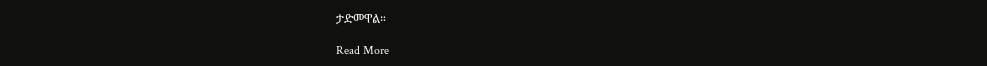ታድመዋል።

Read More